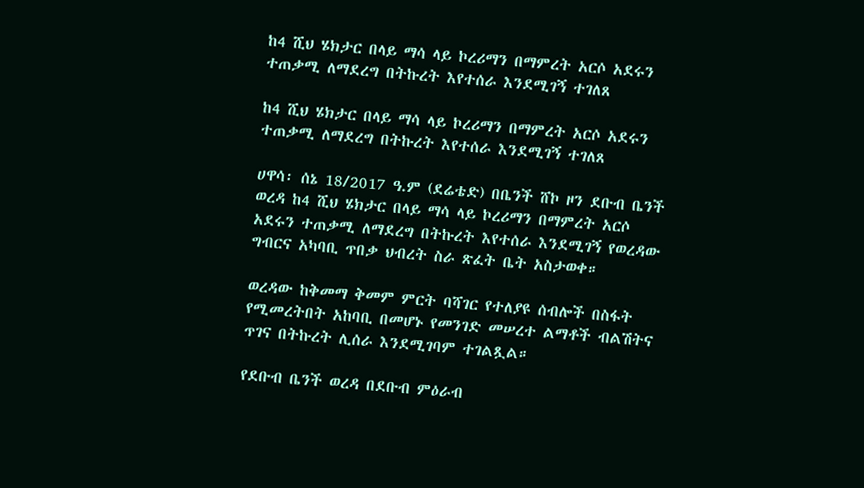ከ4 ሺህ ሄክታር በላይ ማሳ ላይ ኮረሪማን በማምረት አርሶ አደሩን ተጠቃሚ ለማደረግ በትኩረት እየተሰራ እንደሚገኝ ተገለጸ

ከ4 ሺህ ሄክታር በላይ ማሳ ላይ ኮረሪማን በማምረት አርሶ አደሩን ተጠቃሚ ለማደረግ በትኩረት እየተሰራ እንደሚገኝ ተገለጸ

ሀዋሳ፡ ሰኔ 18/2017 ዓ.ም (ደሬቴድ) በቤንች ሸኮ ዞን ደቡብ ቤንች ወረዳ ከ4 ሺህ ሄክታር በላይ ማሳ ላይ ኮረሪማን በማምረት አርሶ አደሩን ተጠቃሚ ለማደረግ በትኩረት እየተሰራ እንደሚገኝ የወረዳው ግብርና አካባቢ ጥበቃ ህብረት ስራ ጽፈት ቤት አስታወቀ።

ወረዳው ከቅመማ ቅመም ምርት ባሻገር የተለያዩ ሰብሎች በስፋት የሚመረትበት አከባቢ በመሆኑ የመንገድ መሠረተ ልማቶች ብልሽትና ጥገና በትኩረት ሊሰራ እንደሚገባም ተገልጿል።

የደቡብ ቤንች ወረዳ በደቡብ ምዕራብ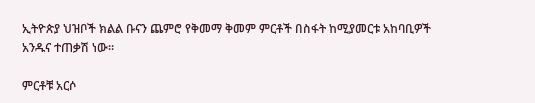ኢትዮጵያ ህዝቦች ክልል ቡናን ጨምሮ የቅመማ ቅመም ምርቶች በስፋት ከሚያመርቱ አከባቢዎች አንዱና ተጠቃሽ ነው።

ምርቶቹ አርሶ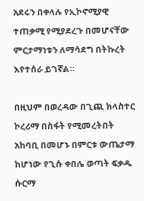አደሩን በቀላሉ የኢኮኖሚያዊ ተጠቃሚ የሚያደረጉ በመሆናቸው ምርታማነቱን ለማሳደግ በትኩረት እየተሰራ ይገኛል።

በዚህም በወረዳው በጊጪ ክላስተር ኮረሪማ በስፋት የሚመረትበት አከባቢ በመሆኑ በምርቱ ውጤታማ ከሆነው የጊሱ ቀበሌ ወጣት ፍቃዱ ሱርማ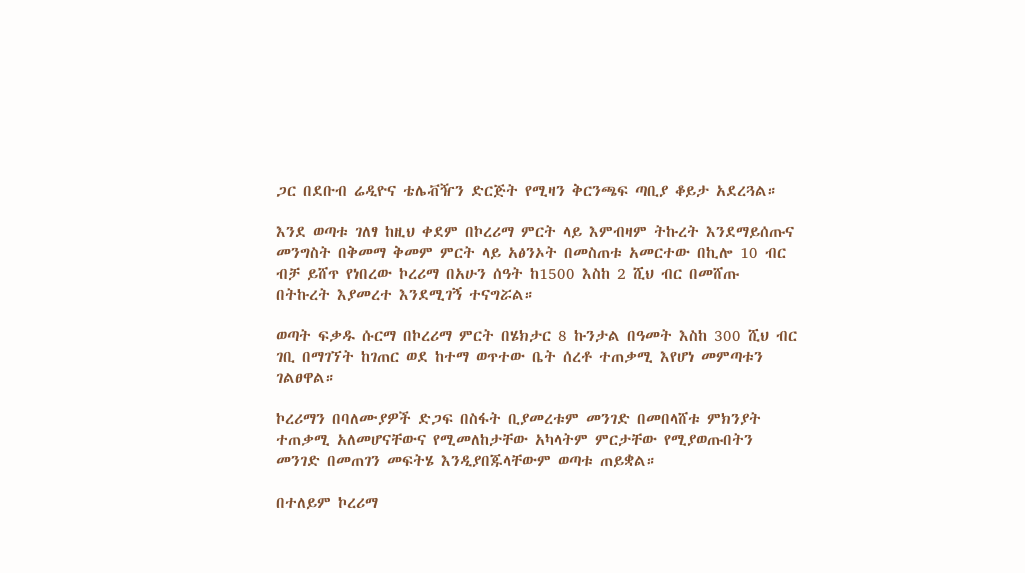ጋር በደቡብ ሬዲዮና ቴሌቭዥን ድርጅት የሚዛን ቅርንጫፍ ጣቢያ ቆይታ አደረጓል።

እንደ ወጣቱ ገለፃ ከዚህ ቀደም በኮረሪማ ምርት ላይ እምብዛም ትኩረት እንደማይሰጡና መንግስት በቅመማ ቅመም ምርት ላይ አፅንኦት በመስጠቱ አመርተው በኪሎ 10 ብር ብቻ ይሸጥ የነበረው ኮረሪማ በአሁን ሰዓት ከ1500 እስከ 2 ሺህ ብር በመሸጡ በትኩረት እያመረተ እንደሚገኝ ተናግሯል።

ወጣት ፍቃዱ ሱርማ በኮረሪማ ምርት በሄክታር 8 ኩንታል በዓመት እስከ 300 ሺህ ብር ገቢ በማገኘት ከገጠር ወደ ከተማ ወጥተው ቤት ሰረቶ ተጠቃሚ እየሆነ መምጣቱን ገልፀዋል።

ኮረሪማን በባለሙያዎች ድጋፍ በስፋት ቢያመረቱም መንገድ በመበላሸቱ ምክንያት ተጠቃሚ አለመሆናቸውና የሚመለከታቸው አካላትም ምርታቸው የሚያወጡበትን መንገድ በመጠገን መፍትሄ እንዲያበጁላቸውም ወጣቱ ጠይቋል።

በተለይም ኮረሪማ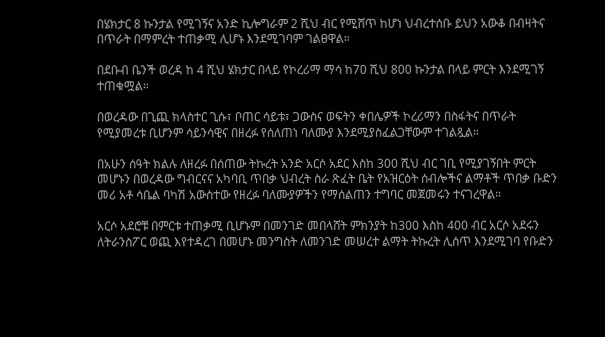በሄክታር 8 ኩንታል የሚገኝና አንድ ኪሎግራም 2 ሺህ ብር የሚሸጥ ከሆነ ህብረተሰቡ ይህን አውቆ በብዛትና በጥራት በማምረት ተጠቃሚ ሊሆኑ እንደሚገባም ገልፀዋል።

በደቡብ ቤንች ወረዳ ከ 4 ሺህ ሄክታር በላይ የኮረሪማ ማሳ ከ70 ሺህ 800 ኩንታል በላይ ምርት እንደሚገኝ ተጠቁሟል።

በወረዳው በጊጪ ክላስተር ጊሱ፣ ቦጠር ሳይቱ፣ ጋውስና ወፍትን ቀበሌዎች ኮረሪማን በስፋትና በጥራት የሚያመረቱ ቢሆንም ሳይንሳዊና በዘረፉ የሰለጠነ ባለሙያ እንደሚያስፈልጋቸውም ተገልጿል።

በአሁን ሰዓት ክልሉ ለዘረፉ በሰጠው ትኩረት አንድ አርሶ አደር እስከ 300 ሺህ ብር ገቢ የሚያገኝበት ምርት መሆኑን በወረዳው ግብርናና አካባቢ ጥበቃ ህብረት ስራ ጽፈት ቤት የአዝርዕት ሰብሎችና ልማቶች ጥበቃ ቡድን መሪ አቶ ሳቤል ባካሽ አውስተው የዘረፉ ባለሙያዎችን የማሰልጠን ተግባር መጀመሩን ተናገረዋል።

አርሶ አደሮቹ በምርቱ ተጠቃሚ ቢሆኑም በመንገድ መበላሸት ምክንያት ከ300 እስከ 400 ብር አርሶ አደሩን ለትራንስፖር ወጪ እየተዳረገ በመሆኑ መንግስት ለመንገድ መሠረተ ልማት ትኩረት ሊሰጥ እንደሚገባ የቡድን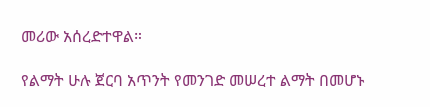መሪው አሰረድተዋል።

የልማት ሁሉ ጀርባ አጥንት የመንገድ መሠረተ ልማት በመሆኑ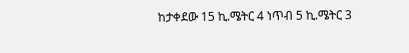ከታቀደው 15 ኪ.ሜትር 4 ነጥብ 5 ኪ.ሜትር 3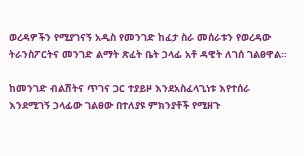ወረዳዎችን የሚያገናኝ አዲስ የመንገድ ከፈታ ስራ መሰራቱን የወረዳው ትራንስፖርትና መንገድ ልማት ጽፈት ቤት ኃላፊ አቶ ዳዊት ለገሰ ገልፀዋል።

ከመንገድ ብልሽትና ጥገና ጋር ተያይዞ እንደአስፈላጊነቱ እየተሰራ እንደሚገኝ ኃላፊው ገልፀው በተለያዩ ምክንያቶች የሚዘጉ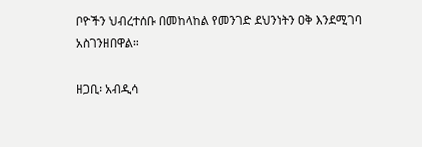ቦዮችን ህብረተሰቡ በመከላከል የመንገድ ደህንነትን ዐቅ እንደሚገባ አስገንዘበዋል።

ዘጋቢ፡ አብዲሳ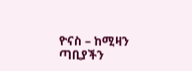ዮናስ – ከሚዛን ጣቢያችን